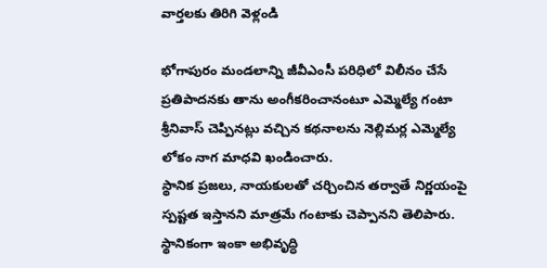వార్తలకు తిరిగి వెళ్లండి

భోగాపురం మండలాన్ని జీవీఎంసీ పరిధిలో విలీనం చేసే ప్రతిపాదనకు తాను అంగీకరించానంటూ ఎమ్మెల్యే గంటా శ్రీనివాస్ చెప్పినట్లు వచ్చిన కథనాలను నెల్లిమర్ల ఎమ్మెల్యే లోకం నాగ మాధవి ఖండించారు.
స్థానిక ప్రజలు, నాయకులతో చర్చించిన తర్వాతే నిర్ణయంపై స్పష్టత ఇస్తానని మాత్రమే గంటాకు చెప్పానని తెలిపారు. స్థానికంగా ఇంకా అభివృద్ధి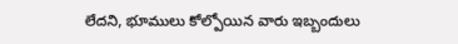లేదని, భూములు కోల్పోయిన వారు ఇబ్బందులు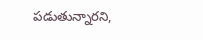పడుతున్నారని,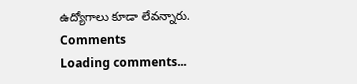ఉద్యోగాలు కూడా లేవన్నారు.
Comments
Loading comments...